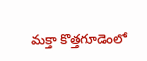మక్తా కొత్తగూడెంలో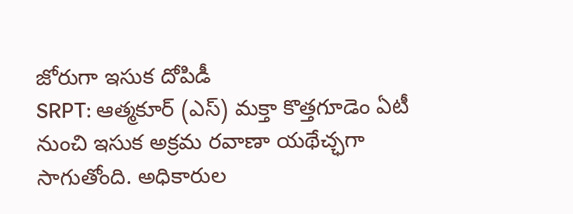జోరుగా ఇసుక దోపిడీ
SRPT: ఆత్మకూర్ (ఎస్) మక్తా కొత్తగూడెం ఏటీ నుంచి ఇసుక అక్రమ రవాణా యథేచ్ఛగా సాగుతోంది. అధికారుల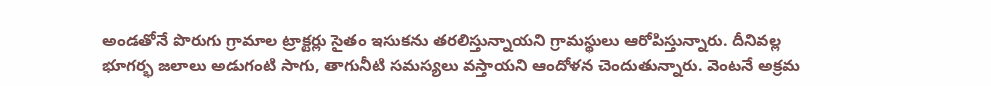అండతోనే పొరుగు గ్రామాల ట్రాక్టర్లు సైతం ఇసుకను తరలిస్తున్నాయని గ్రామస్థులు ఆరోపిస్తున్నారు. దీనివల్ల భూగర్భ జలాలు అడుగంటి సాగు, తాగునీటి సమస్యలు వస్తాయని ఆందోళన చెందుతున్నారు. వెంటనే అక్రమ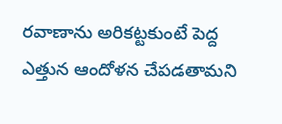రవాణాను అరికట్టకుంటే పెద్ద ఎత్తున ఆందోళన చేపడతామని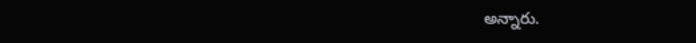అన్నారు.